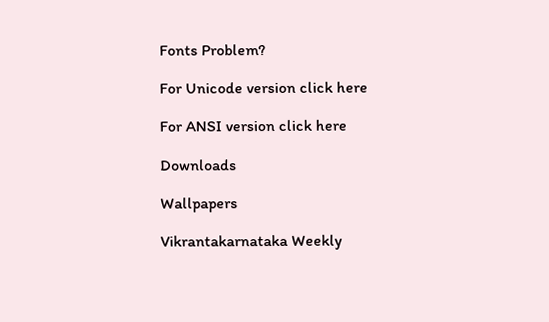Fonts Problem?

For Unicode version click here

For ANSI version click here

Downloads

Wallpapers

Vikrantakarnataka Weekly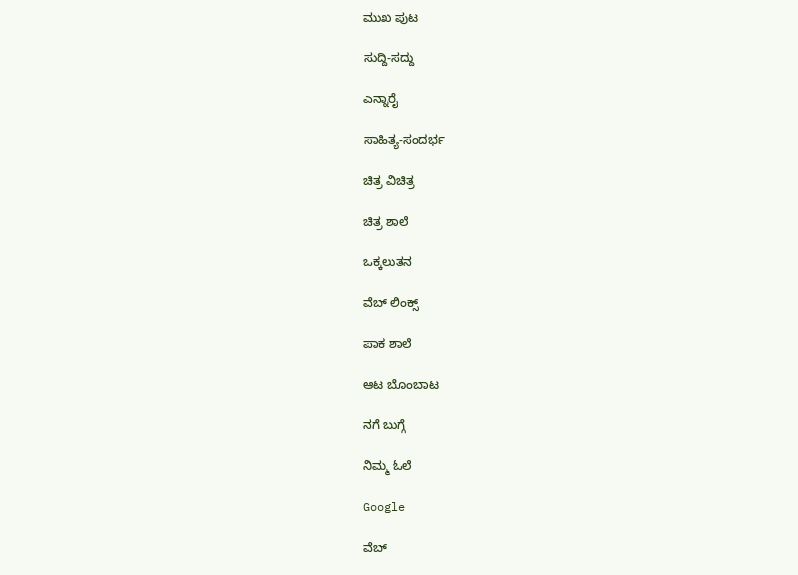ಮುಖ ಪುಟ

ಸುದ್ದಿ-ಸದ್ದು

ಎನ್ನಾರೈ

ಸಾಹಿತ್ಯ-ಸಂದರ್ಭ

ಚಿತ್ರ ವಿಚಿತ್ರ

ಚಿತ್ರ ಶಾಲೆ

ಒಕ್ಕಲುತನ

ವೆಬ್ ಲಿಂಕ್ಸ್

ಪಾಕ ಶಾಲೆ

ಆಟ ಬೊಂಬಾಟ

ನಗೆ ಬುಗ್ಗೆ

ನಿಮ್ಮ ಓಲೆ

Google

ವೆಬ್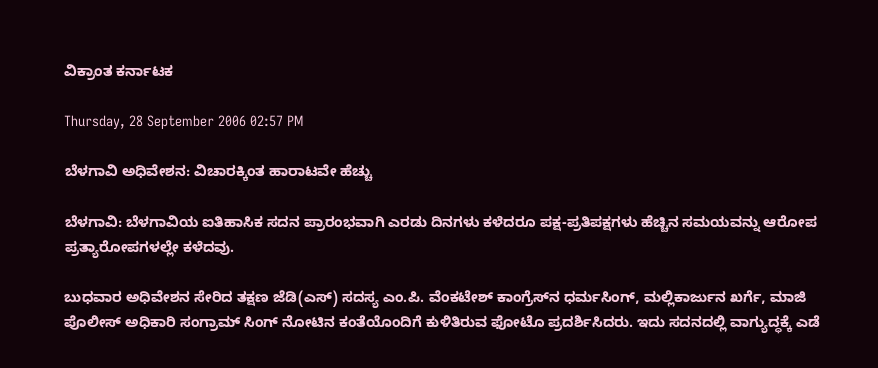ವಿಕ್ರಾಂತ ಕರ್ನಾಟಕ

Thursday, 28 September 2006 02:57 PM

ಬೆಳಗಾವಿ ಅಧಿವೇಶನ: ವಿಚಾರಕ್ಕಿಂತ ಹಾರಾಟವೇ ಹೆಚ್ಚು

ಬೆಳಗಾವಿ: ಬೆಳಗಾವಿಯ ಐತಿಹಾಸಿಕ ಸದನ ಪ್ರಾರಂಭವಾಗಿ ಎರಡು ದಿನಗಳು ಕಳೆದರೂ ಪಕ್ಷ-ಪ್ರತಿಪಕ್ಷಗಳು ಹೆಚ್ಚಿನ ಸಮಯವನ್ನು ಆರೋಪ ಪ್ರತ್ಯಾರೋಪಗಳಲ್ಲೇ ಕಳೆದವು.

ಬುಧವಾರ ಅಧಿವೇಶನ ಸೇರಿದ ತಕ್ಷಣ ಜೆಡಿ(ಎಸ್) ಸದಸ್ಯ ಎಂ.ಪಿ. ವೆಂಕಟೇಶ್ ಕಾಂಗ್ರೆಸ್‌ನ ಧರ್ಮಸಿಂಗ್, ಮಲ್ಲಿಕಾರ್ಜುನ ಖರ್ಗೆ, ಮಾಜಿ ಪೊಲೀಸ್ ಅಧಿಕಾರಿ ಸಂಗ್ರಾಮ್ ಸಿಂಗ್ ನೋಟಿನ ಕಂತೆಯೊಂದಿಗೆ ಕುಳಿತಿರುವ ಫೋಟೊ ಪ್ರದರ್ಶಿಸಿದರು. ಇದು ಸದನದಲ್ಲಿ ವಾಗ್ಯುದ್ಧಕ್ಕೆ ಎಡೆ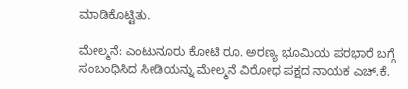ಮಾಡಿಕೊಟ್ಟಿತು.

ಮೇಲ್ಮನೆ: ಎಂಟುನೂರು ಕೋಟಿ ರೂ. ಅರಣ್ಯ ಭೂಮಿಯ ಪರಭಾರೆ ಬಗ್ಗೆ ಸಂಬಂಧಿಸಿದ ಸೀಡಿಯನ್ನು ಮೇಲ್ಮನೆ ವಿರೋಧ ಪಕ್ಷದ ನಾಯಕ ಎಚ್.ಕೆ.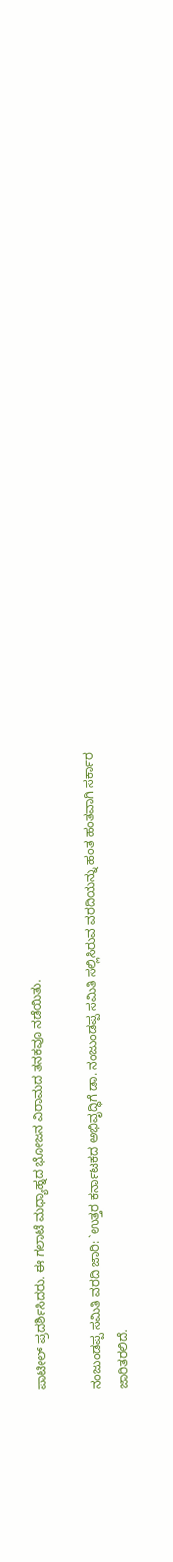ಪಾಟೀಲ್ ಪ್ರದರ್ಶಿಸಿದರು. ಈ ಗಲಾಟೆ ಮಧ್ಯಾಹ್ನದ ಭೋಜನ ವಿರಾಮದ ತನಕವೂ ನಡೆಯಿತು.

ನಂಜುಂಡಪ್ಪ ಸಮಿತಿ ವರದಿ ಜಾರಿ: `ಉತ್ತರ ಕರ್ನಾಟಕದ ಅಭಿವೃದ್ಧಿಗೆ ಡಾ. ನಂಜುಂಡಪ್ಪ ಸಮಿತಿ ಸಲ್ಲಿಸಿರುವ ವರದಿಯನ್ನು ಹಂತ ಹಂತವಾಗಿ ಸರ್ಕಾರ ಜಾರಿತರಲಿದೆ.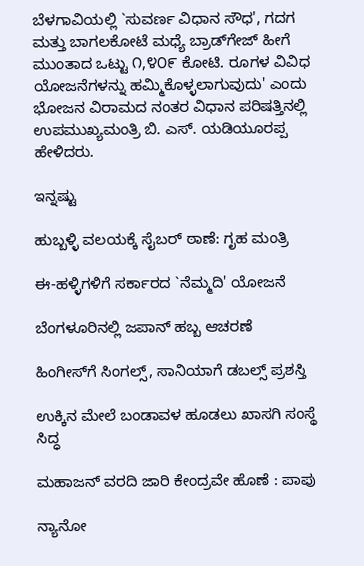ಬೆಳಗಾವಿಯಲ್ಲಿ `ಸುವರ್ಣ ವಿಧಾನ ಸೌಧ', ಗದಗ ಮತ್ತು ಬಾಗಲಕೋಟೆ ಮಧ್ಯೆ ಬ್ರಾಡ್‌ಗೇಜ್ ಹೀಗೆ ಮುಂತಾದ ಒಟ್ಟು ೧,೪೦೯ ಕೋಟಿ. ರೂಗಳ ವಿವಿಧ ಯೋಜನೆಗಳನ್ನು ಹಮ್ಮಿಕೊಳ್ಳಲಾಗುವುದು' ಎಂದು ಭೋಜನ ವಿರಾಮದ ನಂತರ ವಿಧಾನ ಪರಿಷತ್ತಿನಲ್ಲಿ ಉಪಮುಖ್ಯಮಂತ್ರಿ ಬಿ. ಎಸ್. ಯಡಿಯೂರಪ್ಪ ಹೇಳಿದರು.

ಇನ್ನಷ್ಟು

ಹುಬ್ಬಳ್ಳಿ ವಲಯಕ್ಕೆ ಸೈಬರ್ ಠಾಣೆ: ಗೃಹ ಮಂತ್ರಿ

ಈ-ಹಳ್ಳಿಗಳಿಗೆ ಸರ್ಕಾರದ `ನೆಮ್ಮದಿ' ಯೋಜನೆ

ಬೆಂಗಳೂರಿನಲ್ಲಿ ಜಪಾನ್ ಹಬ್ಬ ಆಚರಣೆ

ಹಿಂಗೀಸ್‌ಗೆ ಸಿಂಗಲ್ಸ್, ಸಾನಿಯಾಗೆ ಡಬಲ್ಸ್ ಪ್ರಶಸ್ತಿ

ಉಕ್ಕಿನ ಮೇಲೆ ಬಂಡಾವಳ ಹೂಡಲು ಖಾಸಗಿ ಸಂಸ್ಥೆ ಸಿದ್ಧ

ಮಹಾಜನ್ ವರದಿ ಜಾರಿ ಕೇಂದ್ರವೇ ಹೊಣೆ : ಪಾಪು

ನ್ಯಾನೋ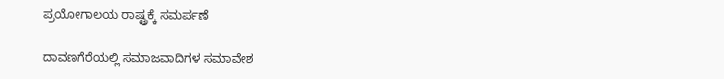ಪ್ರಯೋಗಾಲಯ ರಾಷ್ಟ್ರಕ್ಕೆ ಸಮರ್ಪಣೆ

ದಾವಣಗೆರೆಯಲ್ಲಿ ಸಮಾಜವಾದಿಗಳ ಸಮಾವೇಶ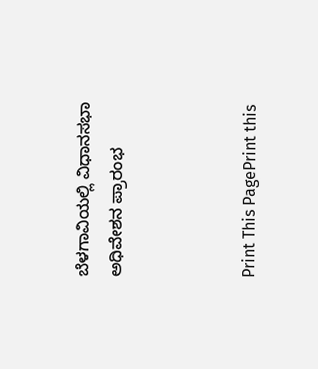ಬೆಳಗಾವಿಯಲ್ಲಿ ವಿಧಾನಸಭಾ ಅಧಿವೇಶನ ಪ್ರಾರಂಭ



Print This PagePrint this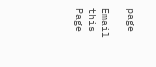page

Email this Page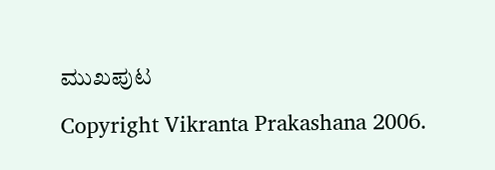ಮುಖಪುಟ

Copyright Vikranta Prakashana 2006.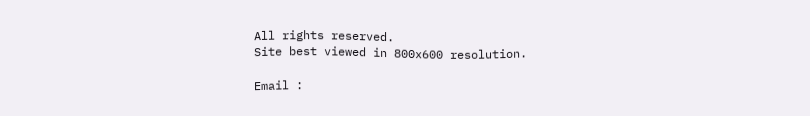All rights reserved.
Site best viewed in 800x600 resolution.

Email :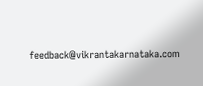feedback@vikrantakarnataka.com